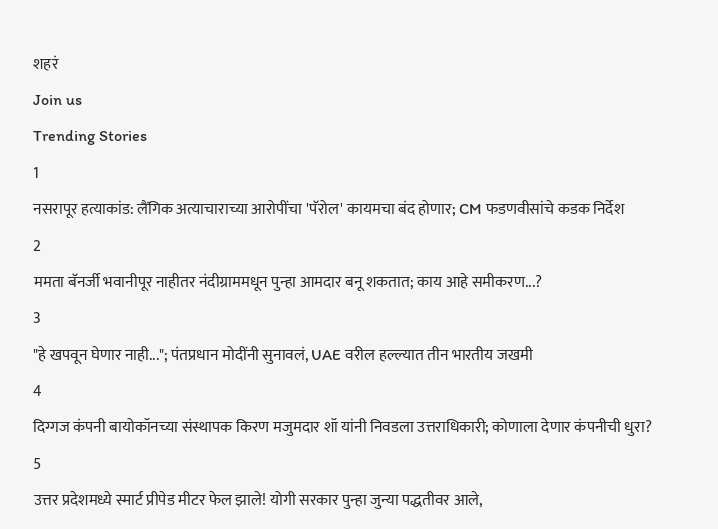शहरं
Join us
Trending Stories
1
नसरापूर हत्याकांड: लैंगिक अत्याचाराच्या आरोपींचा 'पॅरोल' कायमचा बंद होणार; CM फडणवीसांचे कडक निर्देश
2
ममता बॅनर्जी भवानीपूर नाहीतर नंदीग्राममधून पुन्हा आमदार बनू शकतात; काय आहे समीकरण...?
3
"हे खपवून घेणार नाही..."; पंतप्रधान मोदींनी सुनावलं, UAE वरील हल्ल्यात तीन भारतीय जखमी
4
दिग्गज कंपनी बायोकॉनच्या संस्थापक किरण मजुमदार शॉ यांनी निवडला उत्तराधिकारी; कोणाला देणार कंपनीची धुरा?
5
उत्तर प्रदेशमध्ये स्मार्ट प्रीपेड मीटर फेल झाले! योगी सरकार पुन्हा जुन्या पद्धतीवर आले,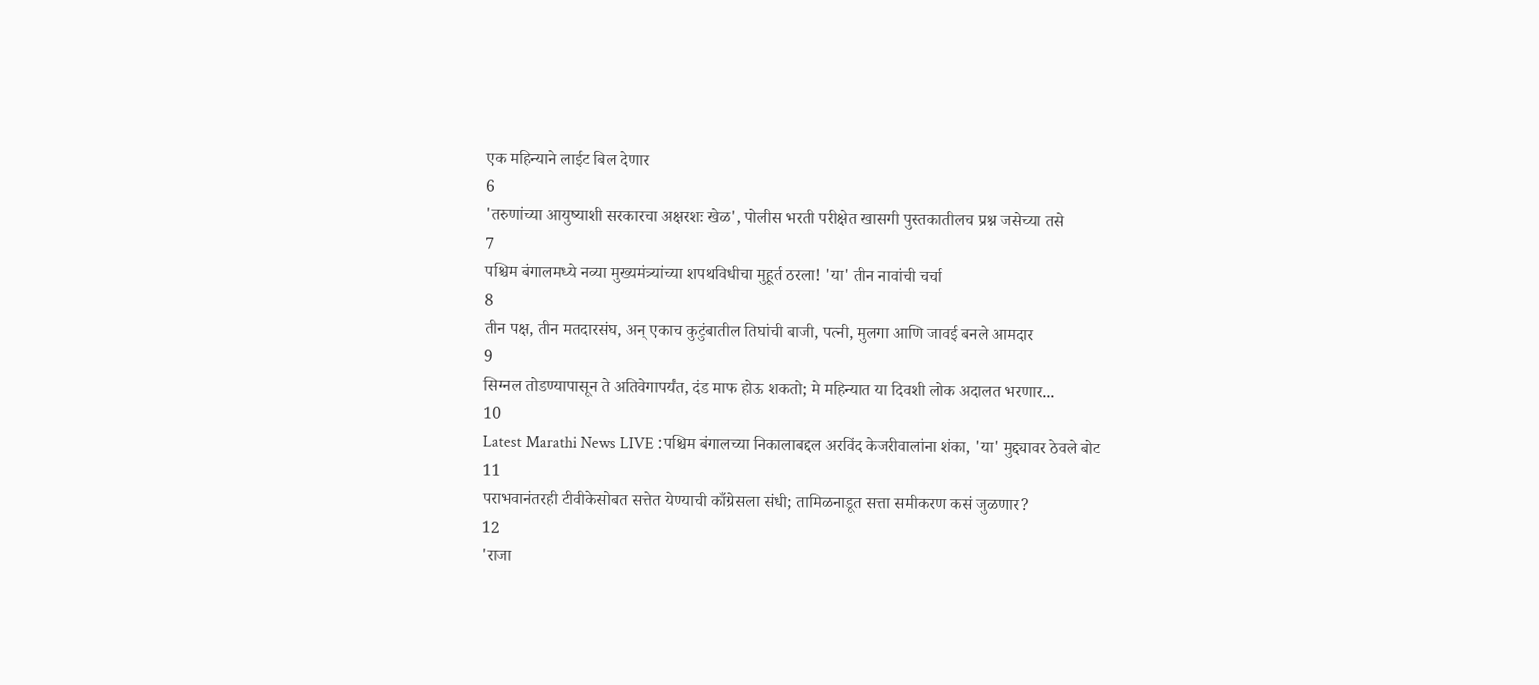एक महिन्याने लाईट बिल देणार
6
'तरुणांच्या आयुष्याशी सरकारचा अक्षरशः खेळ', पोलीस भरती परीक्षेत खासगी पुस्तकातीलच प्रश्न जसेच्या तसे
7
पश्चिम बंगालमध्ये नव्या मुख्यमंत्र्यांच्या शपथविधीचा मुहूर्त ठरला! 'या' तीन नावांची चर्चा
8
तीन पक्ष, तीन मतदारसंघ, अन् एकाच कुटुंबातील तिघांची बाजी, पत्नी, मुलगा आणि जावई बनले आमदार
9
सिग्नल तोडण्यापासून ते अतिवेगापर्यंत, दंड माफ होऊ शकतो; मे महिन्यात या दिवशी लोक अदालत भरणार...
10
Latest Marathi News LIVE :पश्चिम बंगालच्या निकालाबद्दल अरविंद केजरीवालांना शंका, 'या' मुद्द्यावर ठेवले बोट
11
पराभवानंतरही टीवीकेसोबत सत्तेत येण्याची काँग्रेसला संधी; तामिळनाडूत सत्ता समीकरण कसं जुळणार?
12
'राजा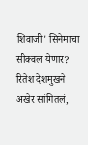शिवाजी' सिनेमाचा सीक्वल येणार? रितेश देशमुखने अखेर सांगितलं,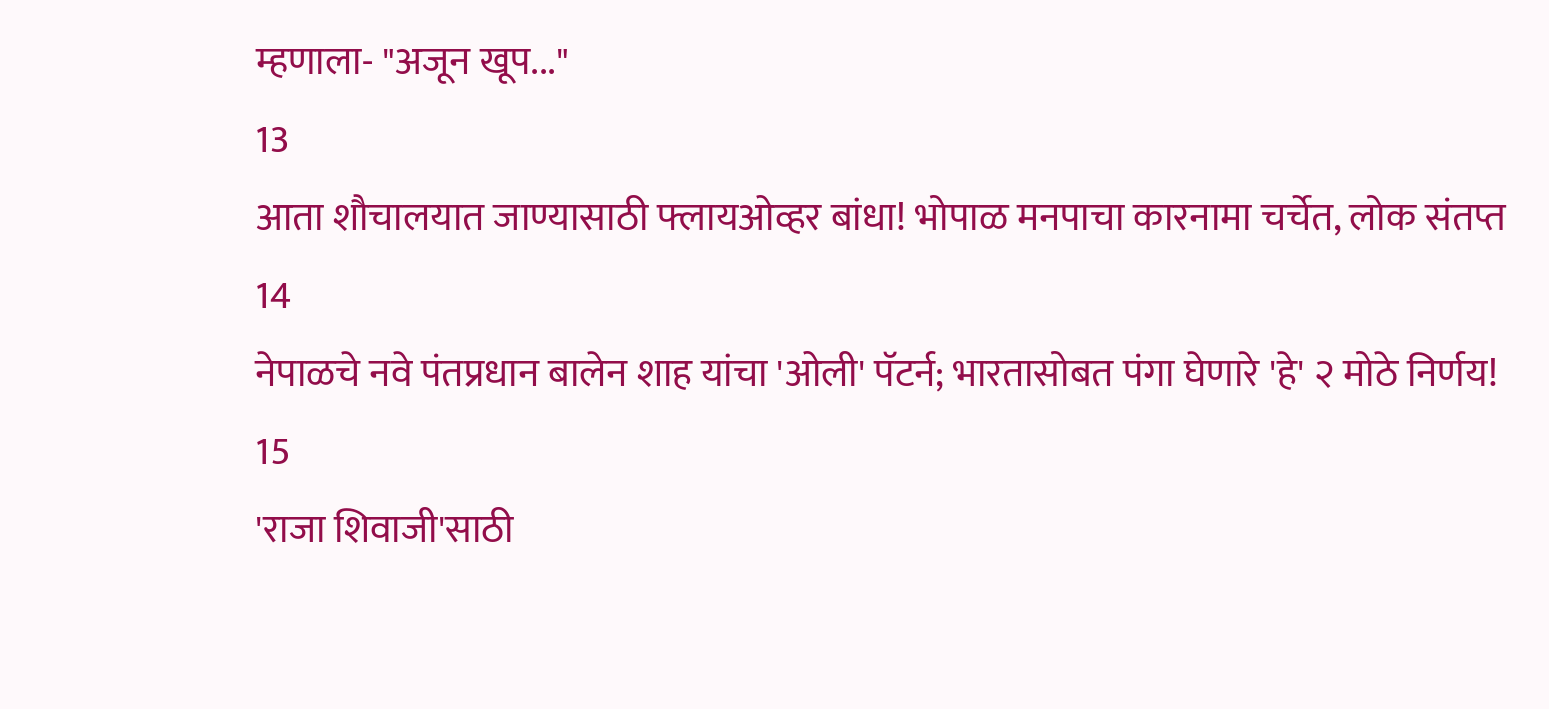म्हणाला- "अजून खूप..."
13
आता शौचालयात जाण्यासाठी फ्लायओव्हर बांधा! भोपाळ मनपाचा कारनामा चर्चेत, लोक संतप्त
14
नेपाळचे नवे पंतप्रधान बालेन शाह यांचा 'ओली' पॅटर्न; भारतासोबत पंगा घेणारे 'हे' २ मोठे निर्णय!
15
'राजा शिवाजी'साठी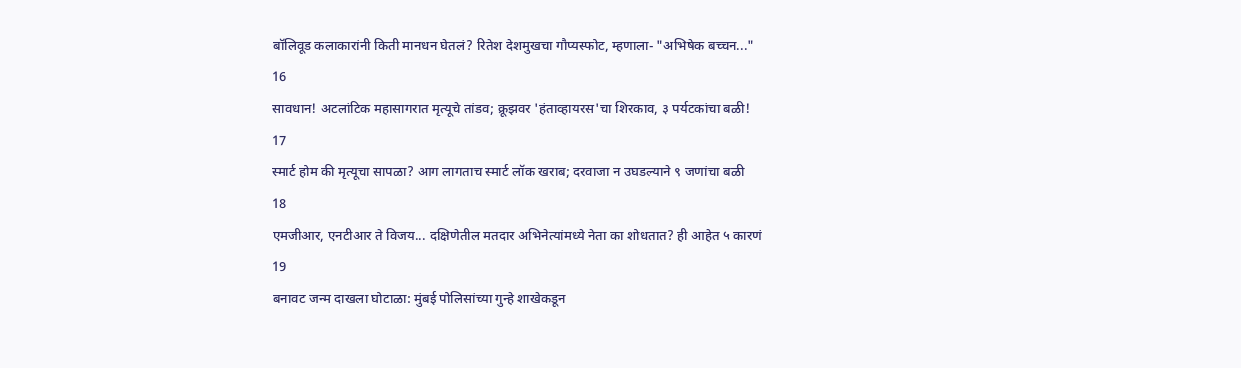बॉलिवूड कलाकारांनी किती मानधन घेतलं? रितेश देशमुखचा गौप्यस्फोट, म्हणाला- "अभिषेक बच्चन..."
16
सावधान! अटलांटिक महासागरात मृत्यूचे तांडव; क्रूझवर 'हंताव्हायरस'चा शिरकाव, ३ पर्यटकांचा बळी!
17
स्मार्ट होम की मृत्यूचा सापळा? आग लागताच स्मार्ट लॉक खराब; दरवाजा न उघडल्याने ९ जणांचा बळी
18
एमजीआर, एनटीआर ते विजय... दक्षिणेतील मतदार अभिनेत्यांमध्ये नेता का शोधतात? ही आहेत ५ कारणं
19
बनावट जन्म दाखला घोटाळा: मुंबई पोलिसांच्या गुन्हे शाखेकडून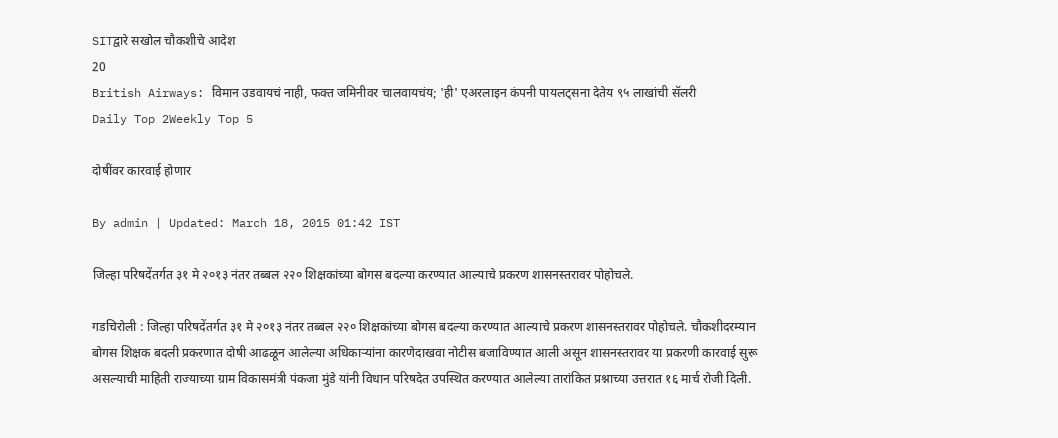SITद्वारे सखोल चौकशीचे आदेश
20
British Airways: विमान उडवायचं नाही, फक्त जमिनीवर चालवायचंय; 'ही' एअरलाइन कंपनी पायलट्सना देतेय ९५ लाखांची सॅलरी
Daily Top 2Weekly Top 5

दोषींवर कारवाई होणार

By admin | Updated: March 18, 2015 01:42 IST

जिल्हा परिषदेंतर्गत ३१ मे २०१३ नंतर तब्बल २२० शिक्षकांच्या बोगस बदल्या करण्यात आल्याचे प्रकरण शासनस्तरावर पोहोचले.

गडचिरोली : जिल्हा परिषदेंतर्गत ३१ मे २०१३ नंतर तब्बल २२० शिक्षकांच्या बोगस बदल्या करण्यात आल्याचे प्रकरण शासनस्तरावर पोहोचले. चौकशीदरम्यान बोगस शिक्षक बदली प्रकरणात दोषी आढळून आलेल्या अधिकाऱ्यांना कारणेदाखवा नोटीस बजाविण्यात आली असून शासनस्तरावर या प्रकरणी कारवाई सुरू असल्याची माहिती राज्याच्या ग्राम विकासमंत्री पंकजा मुंडे यांनी विधान परिषदेत उपस्थित करण्यात आलेल्या तारांकित प्रश्नाच्या उत्तरात १६ मार्च रोजी दिली.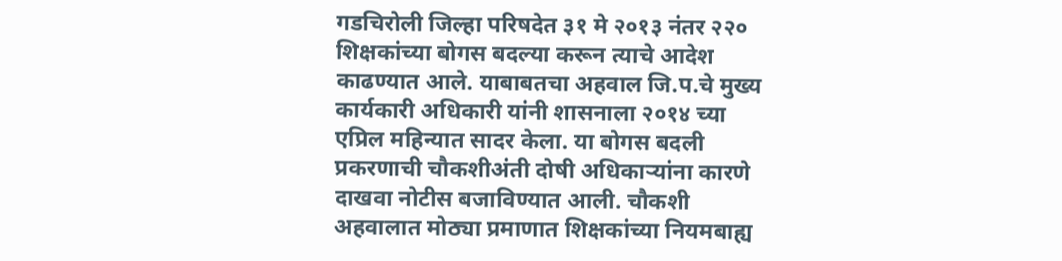गडचिरोली जिल्हा परिषदेत ३१ मे २०१३ नंतर २२० शिक्षकांच्या बोगस बदल्या करून त्याचे आदेश काढण्यात आले. याबाबतचा अहवाल जि.प.चे मुख्य कार्यकारी अधिकारी यांनी शासनाला २०१४ च्या एप्रिल महिन्यात सादर केला. या बोगस बदली प्रकरणाची चौकशीअंती दोषी अधिकाऱ्यांना कारणे दाखवा नोटीस बजाविण्यात आली. चौकशी अहवालात मोठ्या प्रमाणात शिक्षकांच्या नियमबाह्य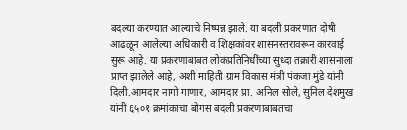बदल्या करण्यात आल्याचे निष्पन्न झाले. या बदली प्रकरणात दोषी आढळून आलेल्या अधिकारी व शिक्षकांवर शासनस्तरावरून कारवाई सुरू आहे. या प्रकरणाबाबत लोकप्रतिनिधींच्या सुध्दा तक्रारी शासनाला प्राप्त झालेले आहे, अशी माहिती ग्राम विकास मंत्री पंकजा मुंडे यांनी दिली.आमदार नागो गाणार, आमदार प्रा. अनिल सोले, सुनिल देशमुख यांनी ६५०१ क्रमांकाचा बोगस बदली प्रकरणाबाबतचा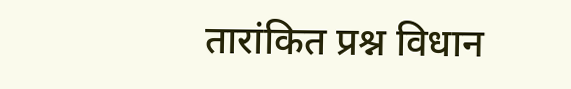तारांकित प्रश्न विधान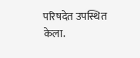परिषदेत उपस्थित केला.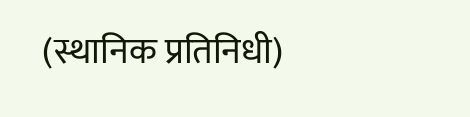(स्थानिक प्रतिनिधी)